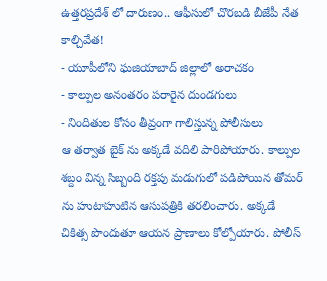ఉత్తరప్రదేశ్ లో దారుణం.. ఆఫీసులో చొరబడి బీజేపీ నేత కాల్చివేత!
- యూపీలోని ఘజియాబాద్ జిల్లాలో అరాచకం
- కాల్పుల అనంతరం పరారైన దుండగులు
- నిందితుల కోసం తీవ్రంగా గాలిస్తున్న పోలీసులు
ఆ తర్వాత బైక్ ను అక్కడే వదిలి పారిపోయారు. కాల్పుల శబ్దం విన్న సిబ్బంది రక్తపు మడుగులో పడిపోయిన తోమర్ ను హుటాహుటిన ఆసుపత్రికి తరలించారు. అక్కడే చికిత్స పొందుతూ ఆయన ప్రాణాలు కోల్పోయారు. పోలీస్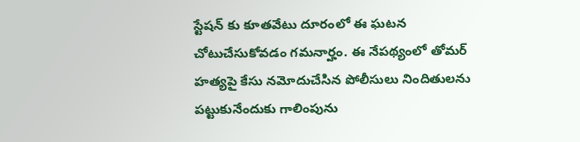స్టేషన్ కు కూతవేటు దూరంలో ఈ ఘటన చోటుచేసుకోవడం గమనార్హం. ఈ నేపథ్యంలో తోమర్ హత్యపై కేసు నమోదుచేసిన పోలీసులు నిందితులను పట్టుకునేందుకు గాలింపును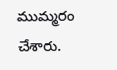ముమ్మరం చేశారు.